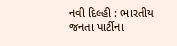નવી દિલ્હી : ભારતીય જનતા પાર્ટીના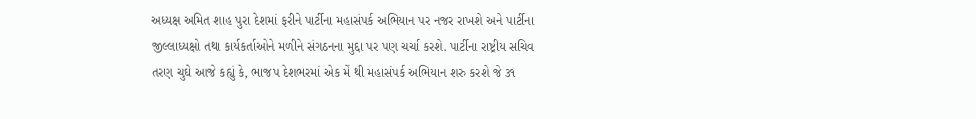અધ્યક્ષ અમિત શાહ પુરા દેશમાં ફરીને પાર્ટીના મહાસંપર્ક અભિયાન પર નજર રાખશે અને પાર્ટીના જીલ્લાધ્યક્ષો તથા કાર્યકર્તાઓને મળીને સંગઠનના મુદ્દા પર પણ ચર્ચા કરશે. પાર્ટીના રાષ્ટ્રીય સચિવ તરણ ચુઘે આજે કહ્યું કે, ભાજપ દેશભરમાં એક મેં થી મહાસંપર્ક અભિયાન શરુ કરશે જે ૩૧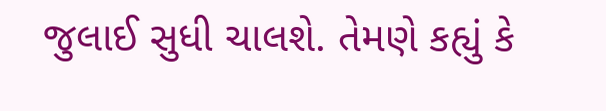જુલાઈ સુધી ચાલશે. તેમણે કહ્યું કે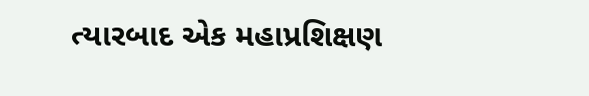ત્યારબાદ એક મહાપ્રશિક્ષણ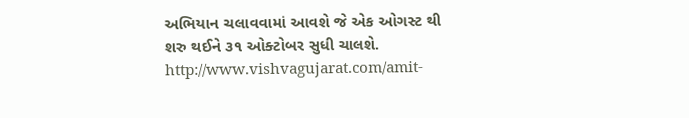અભિયાન ચલાવવામાં આવશે જે એક ઓગસ્ટ થી શરુ થઈને ૩૧ ઓક્ટોબર સુધી ચાલશે.
http://www.vishvagujarat.com/amit-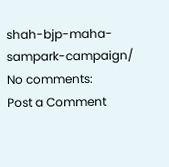shah-bjp-maha-sampark-campaign/
No comments:
Post a Comment